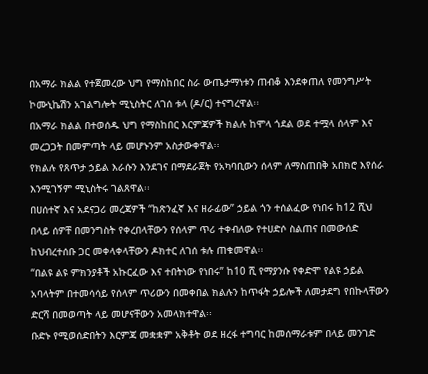በአማራ ክልል የተጀመረው ህግ የማስከበር ስራ ውጤታማነቱን ጠብቆ እንደቀጠለ የመንግሥት ኮሙኒኬሽን አገልግሎት ሚኒስትር ለገሰ ቱላ (ዶ/ር) ተናግረዋል፡፡
በአማራ ክልል በተወሰዱ ህግ የማስከበር እርምጃዎች ክልሉ ከሞላ ጎደል ወደ ተሟላ ሰላም እና መረጋጋት በመምጣት ላይ መሆኑንም አስታውቀዋል፡፡
የክልሉ የጸጥታ ኃይል እራሱን እንደገና በማደራጀት የአካባቢውን ሰላም ለማስጠበቅ አበክሮ እየሰራ እንሚገኝም ሚኒስትሩ ገልጸዋል፡፡
በሀሰተኛ እና አደናጋሪ መረጃዎች “ከጽንፈኛ እና ዘራፊው” ኃይል ጎን ተሰልፈው የነበሩ ከ12 ሺህ በላይ ሰዎቸ በመንግስት የቀረበላቸውን የሰላም ጥሪ ተቀብለው የተሀድሶ ስልጠና በመውሰድ ከህብረተሰቡ ጋር መቀላቀላቸውን ዶክተር ለገሰ ቱሉ ጠቁመዋል፡፡
“በልዩ ልዩ ምክንያቶች አኩርፈው እና ተበትነው የነበሩ” ከ10 ሺ የማያንሱ የቀድሞ የልዩ ኃይል አባላትም በተመሳሳይ የሰላም ጥሪውን በመቀበል ክልሉን ከጥፋት ኃይሎች ለመታደግ የበኩላቸውን ድርሻ በመወጣት ላይ መሆናቸውን አመላክተዋል፡፡
ቡድኑ የሚወሰድበትን እርምጃ መቋቋም አቅቶት ወደ ዘረፋ ተግባር ከመሰማራቱም በላይ መንገድ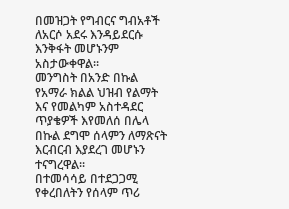በመዝጋት የግብርና ግብአቶች ለአርሶ አደሩ እንዳይደርሱ እንቅፋት መሆኑንም አስታውቀዋል፡፡
መንግስት በአንድ በኩል የአማራ ክልል ህዝብ የልማት እና የመልካም አስተዳደር ጥያቄዎች እየመለሰ በሌላ በኩል ደግሞ ሰላምን ለማጽናት እርብርብ እያደረገ መሆኑን ተናግረዋል፡፡
በተመሳሳይ በተደጋጋሚ የቀረበለትን የሰላም ጥሪ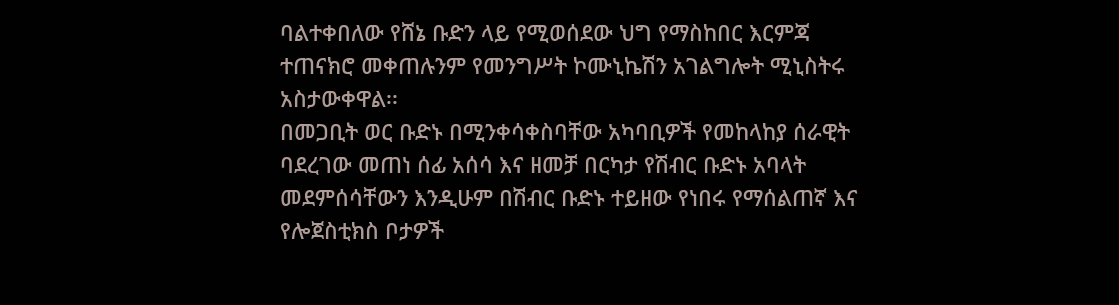ባልተቀበለው የሸኔ ቡድን ላይ የሚወሰደው ህግ የማስከበር እርምጃ ተጠናክሮ መቀጠሉንም የመንግሥት ኮሙኒኬሽን አገልግሎት ሚኒስትሩ አስታውቀዋል፡፡
በመጋቢት ወር ቡድኑ በሚንቀሳቀስባቸው አካባቢዎች የመከላከያ ሰራዊት ባደረገው መጠነ ሰፊ አሰሳ እና ዘመቻ በርካታ የሽብር ቡድኑ አባላት መደምሰሳቸውን እንዲሁም በሽብር ቡድኑ ተይዘው የነበሩ የማሰልጠኛ እና የሎጀስቲክስ ቦታዎች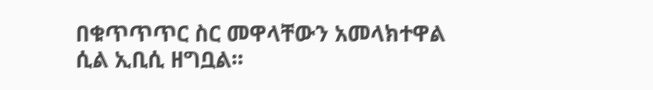በቁጥጥጥር ስር መዋላቸውን አመላክተዋል ሲል ኢቢሲ ዘግቧል፡፡